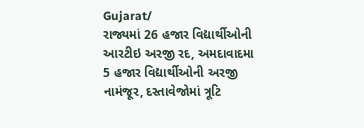Gujarat/
રાજ્યમાં 26 હજાર વિદ્યાર્થીઓની આરટીઇ અરજી રદ, અમદાવાદમા 5 હજાર વિદ્યાર્થીઓની અરજી નામંજૂર, દસ્તાવેજોમાં ત્રૂટિ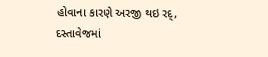હોવાના કારણે અરજી થઇ રદ્, દસ્તાવેજમાં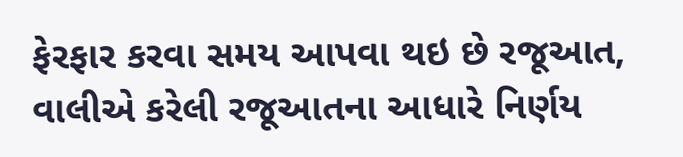ફેરફાર કરવા સમય આપવા થઇ છે રજૂઆત, વાલીએ કરેલી રજૂઆતના આધારે નિર્ણય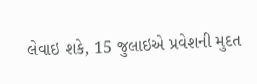લેવાઇ શકે, 15 જુલાઇએ પ્રવેશની મુદત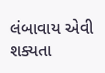લંબાવાય એવી શક્યતા